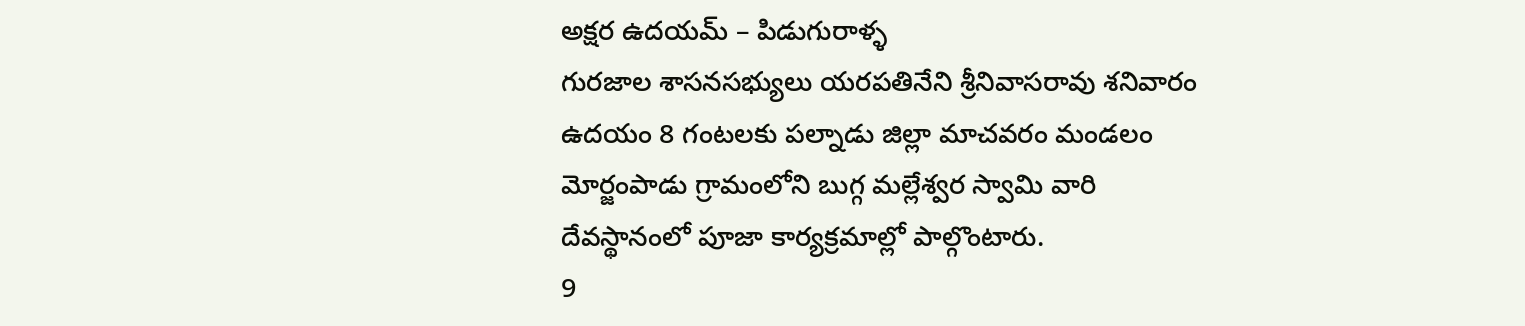అక్షర ఉదయమ్ – పిడుగురాళ్ళ
గురజాల శాసనసభ్యులు యరపతినేని శ్రీనివాసరావు శనివారం ఉదయం 8 గంటలకు పల్నాడు జిల్లా మాచవరం మండలం మోర్జంపాడు గ్రామంలోని బుగ్గ మల్లేశ్వర స్వామి వారి దేవస్థానంలో పూజా కార్యక్రమాల్లో పాల్గొంటారు.
9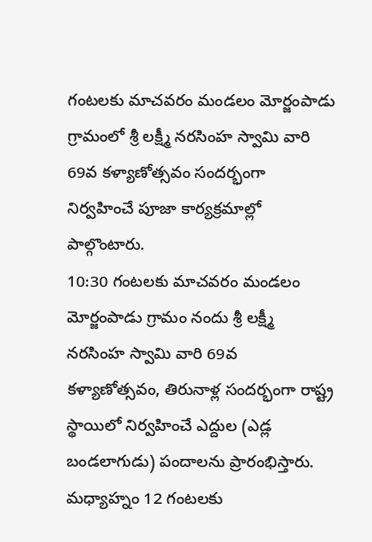గంటలకు మాచవరం మండలం మోర్జంపాడు గ్రామంలో శ్రీ లక్ష్మీ నరసింహ స్వామి వారి 69వ కళ్యాణోత్సవం సందర్భంగా నిర్వహించే పూజా కార్యక్రమాల్లో పాల్గొంటారు.
10:30 గంటలకు మాచవరం మండలం మోర్జంపాడు గ్రామం నందు శ్రీ లక్ష్మీ నరసింహ స్వామి వారి 69వ కళ్యాణోత్సవం, తిరునాళ్ల సందర్భంగా రాష్ట్ర స్థాయిలో నిర్వహించే ఎద్దుల (ఎడ్ల బండలాగుడు) పందాలను ప్రారంభిస్తారు.
మధ్యాహ్నం 12 గంటలకు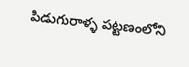పిడుగురాళ్ళ పట్టణంలోని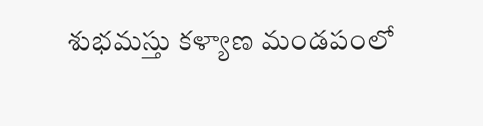శుభమస్తు కళ్యాణ మండపంలో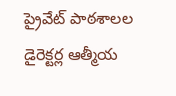ప్రైవేట్ పాఠశాలల డైరెక్టర్ల ఆత్మీయ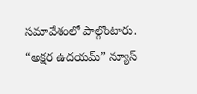సమావేశంలో పాల్గొంటారు.
“అక్షర ఉదయమ్” న్యూస్